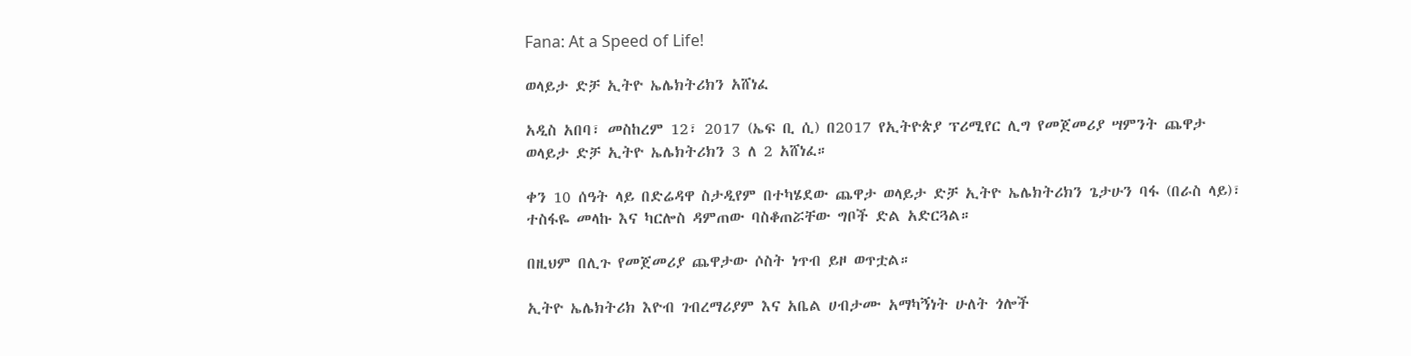Fana: At a Speed of Life!

ወላይታ ድቻ ኢትዮ ኤሌክትሪክን አሸነፈ

አዲስ አበባ፣ መስከረም 12፣ 2017 (ኤፍ ቢ ሲ) በ2017 የኢትዮጵያ ፕሪሚየር ሊግ የመጀመሪያ ሣምንት ጨዋታ ወላይታ ድቻ ኢትዮ ኤሌክትሪክን 3 ለ 2 አሸነፈ።

ቀን 10 ሰዓት ላይ በድሬዳዋ ስታዲየም በተካሄደው ጨዋታ ወላይታ ድቻ ኢትዮ ኤሌክትሪክን ጌታሁን ባፋ (በራስ ላይ)፣ ተስፋዬ መላኩ እና ካርሎስ ዳምጠው ባስቆጠሯቸው ግቦች ድል አድርጓል።

በዚህም በሊጉ የመጀመሪያ ጨዋታው ሶስት ነጥብ ይዞ ወጥቷል።

ኢትዮ ኤሌክትሪክ እዮብ ገብረማሪያም እና አቤል ሀብታሙ አማካኝነት ሁለት ጎሎች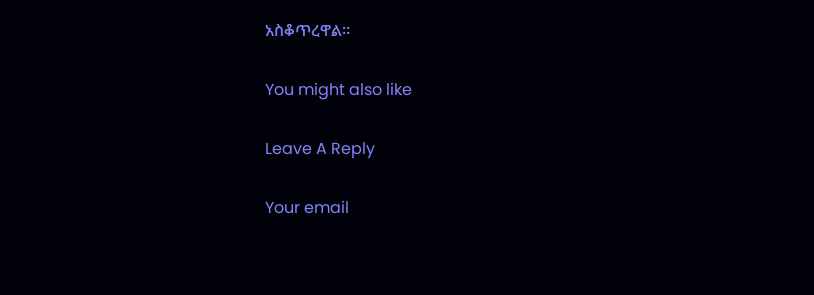አስቆጥረዋል።

You might also like

Leave A Reply

Your email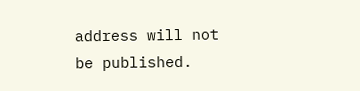address will not be published.